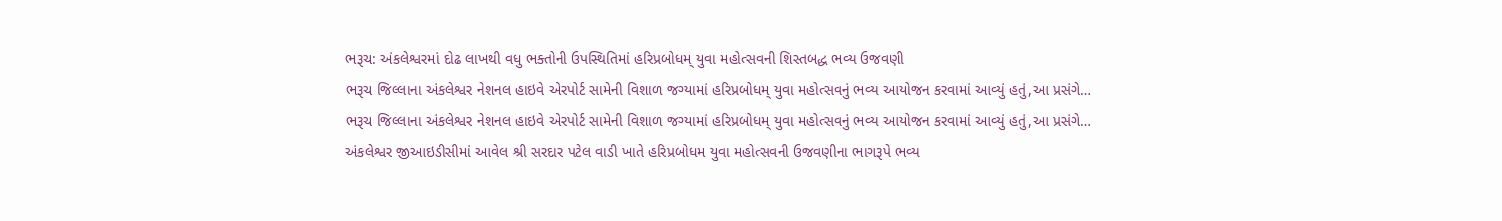ભરૂચ: અંકલેશ્વરમાં દોઢ લાખથી વધુ ભક્તોની ઉપસ્થિતિમાં હરિપ્રબોધમ્ યુવા મહોત્સવની શિસ્તબદ્ધ ભવ્ય ઉજવણી
ભરૂચ જિલ્લાના અંકલેશ્વર નેશનલ હાઇવે એરપોર્ટ સામેની વિશાળ જગ્યામાં હરિપ્રબોધમ્ યુવા મહોત્સવનું ભવ્ય આયોજન કરવામાં આવ્યું હતું,આ પ્રસંગે…
ભરૂચ જિલ્લાના અંકલેશ્વર નેશનલ હાઇવે એરપોર્ટ સામેની વિશાળ જગ્યામાં હરિપ્રબોધમ્ યુવા મહોત્સવનું ભવ્ય આયોજન કરવામાં આવ્યું હતું,આ પ્રસંગે…
અંકલેશ્વર જીઆઇડીસીમાં આવેલ શ્રી સરદાર પટેલ વાડી ખાતે હરિપ્રબોધમ યુવા મહોત્સવની ઉજવણીના ભાગરૂપે ભવ્ય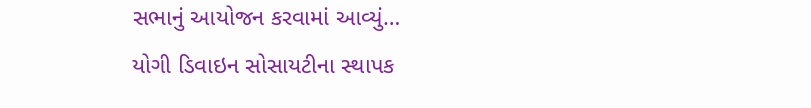સભાનું આયોજન કરવામાં આવ્યું…
યોગી ડિવાઇન સોસાયટીના સ્થાપક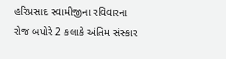હરિપ્રસાદ સ્વામીજીના રવિવારના રોજ બપોરે 2 કલાકે અંતિમ સંસ્કાર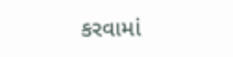કરવામાં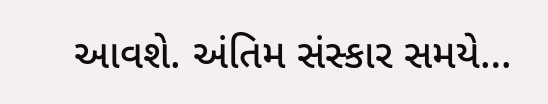આવશે. અંતિમ સંસ્કાર સમયે…